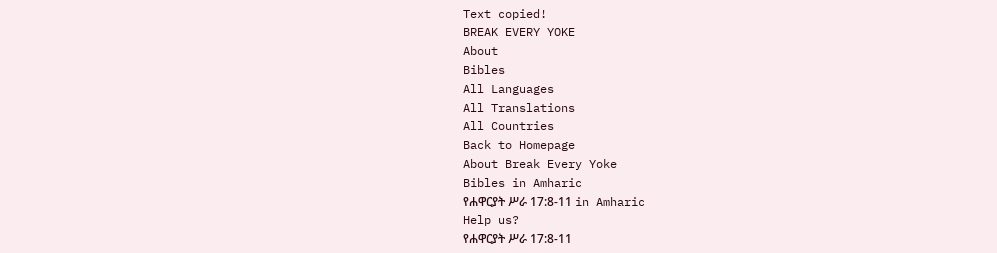Text copied!
BREAK EVERY YOKE
About
Bibles
All Languages
All Translations
All Countries
Back to Homepage
About Break Every Yoke
Bibles in Amharic
የሐዋርያት ሥራ 17:8-11 in Amharic
Help us?
የሐዋርያት ሥራ 17:8-11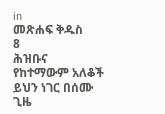in
መጽሐፍ ቅዱስ
8
ሕዝቡና የከተማውም አለቆች ይህን ነገር በሰሙ ጊዜ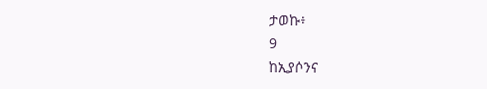ታወኩ፥
9
ከኢያሶንና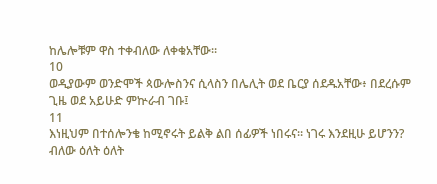ከሌሎቹም ዋስ ተቀብለው ለቀቁአቸው።
10
ወዲያውም ወንድሞች ጳውሎስንና ሲላስን በሌሊት ወደ ቤርያ ሰደዱአቸው፥ በደረሱም ጊዜ ወደ አይሁድ ምኵራብ ገቡ፤
11
እነዚህም በተሰሎንቄ ከሚኖሩት ይልቅ ልበ ሰፊዎች ነበሩና። ነገሩ እንደዚሁ ይሆንን? ብለው ዕለት ዕለት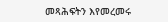መጻሕፍትን እየመረመሩ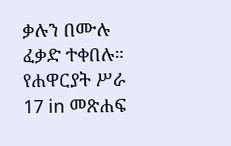ቃሉን በሙሉ ፈቃድ ተቀበሉ።
የሐዋርያት ሥራ 17 in መጽሐፍ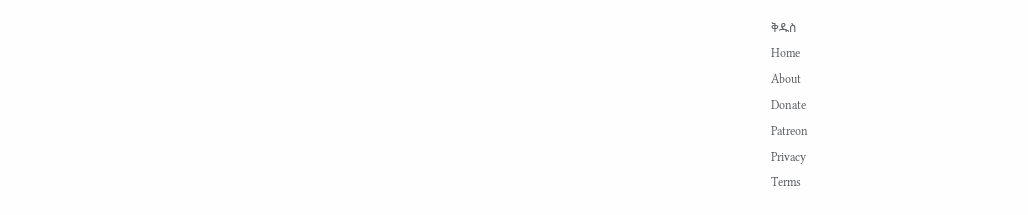ቅዱስ
Home
About
Donate
Patreon
Privacy
Terms